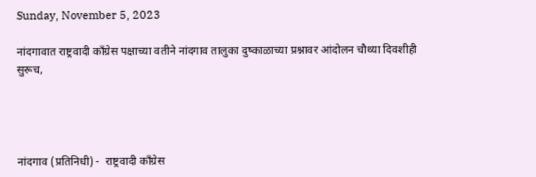Sunday, November 5, 2023

नांदगावात राष्ट्रवादी काँग्रेस पक्षाच्या वतीने नांदगाव तालुका दुष्काळाच्या प्रश्नावर आंदोलन चौथ्या दिवशीही सुरूच,




नांदगाव (प्रतिनिधी) -  राष्ट्रवादी काँग्रेस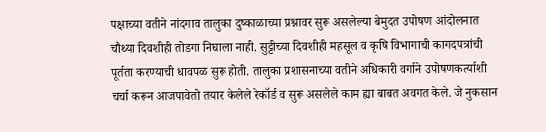पक्षाच्या वतीने नांदगाव तालुका दुष्काळाच्या प्रश्नावर सुरू असलेल्या बेमुदत उपोषण आंदोलनात  चौथ्या दिवशीही तोडगा निघाला नाही. सुट्टीच्या दिवशीही महसूल व कृषि विभागाची कागदपत्रांची पूर्तता करण्याची धावपळ सुरू होती. तालुका प्रशासनाच्या वतीने अधिकारी वर्गाने उपोषणकर्त्याशी चर्चा करून आजपावेतो तयार केलेले रेकॉर्ड व सुरू असलेले काम ह्या बाबत अवगत केले. जे नुकसान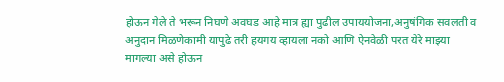होऊन गेले ते भरून निघणे अवघड आहे मात्र ह्या पुढील उपाययोजना,अनुषंगिक सवलती व अनुदान मिळणेकामी यापुढे तरी हयगय व्हायला नको आणि ऐनवेळी परत येरे माझ्या मागल्या असे होऊन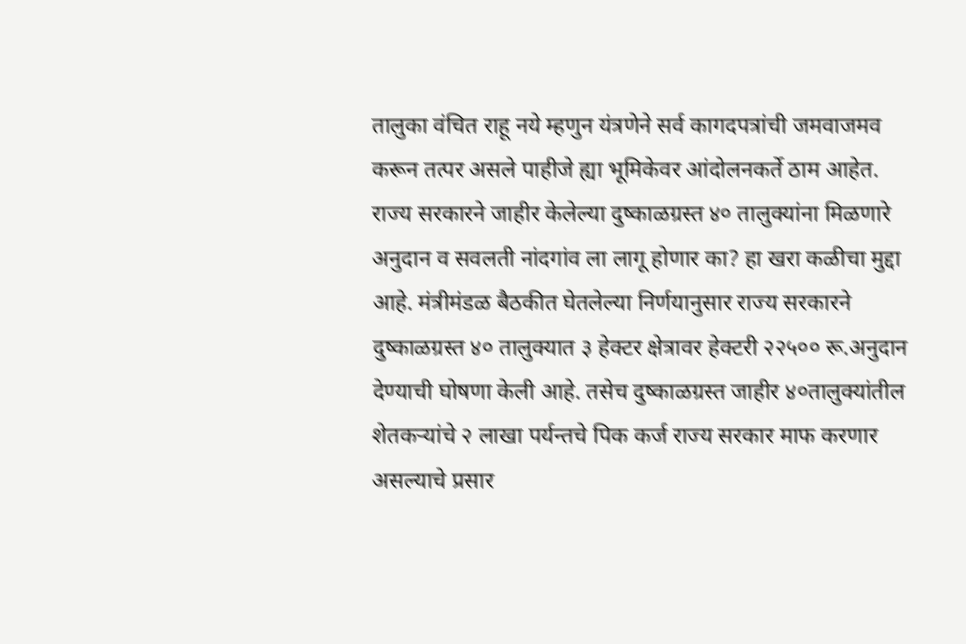तालुका वंचित राहू नये म्हणुन यंत्रणेने सर्व कागदपत्रांची जमवाजमव करून तत्पर असले पाहीजे ह्या भूमिकेवर आंदोलनकर्ते ठाम आहेत.
राज्य सरकारने जाहीर केलेल्या दुष्काळग्रस्त ४० तालुक्यांना मिळणारे अनुदान व सवलती नांदगांव ला लागू होणार का? हा खरा कळीचा मुद्दा आहे. मंत्रीमंडळ बैठकीत घेतलेल्या निर्णयानुसार राज्य सरकारने दुष्काळग्रस्त ४० तालुक्यात ३ हेक्टर क्षेत्रावर हेक्टरी २२५०० रू.अनुदान देण्याची घोषणा केली आहे. तसेच दुष्काळग्रस्त जाहीर ४०तालुक्यांतील शेतकऱ्यांचे २ लाखा पर्यन्तचे पिक कर्ज राज्य सरकार माफ करणार असल्याचे प्रसार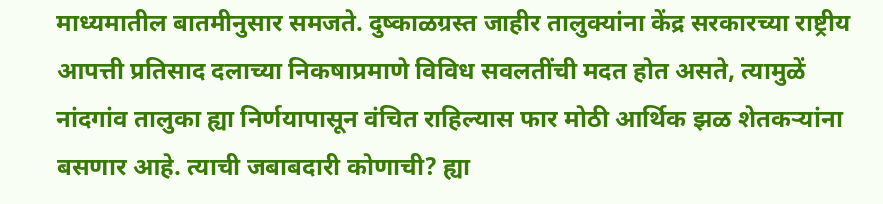माध्यमातील बातमीनुसार समजते. दुष्काळग्रस्त जाहीर तालुक्यांना केंद्र सरकारच्या राष्ट्रीय आपत्ती प्रतिसाद दलाच्या निकषाप्रमाणे विविध सवलतींची मदत होत असते, त्यामुळें नांदगांव तालुका ह्या निर्णयापासून वंचित राहिल्यास फार मोठी आर्थिक झळ शेतकऱ्यांना बसणार आहे. त्याची जबाबदारी कोणाची? ह्या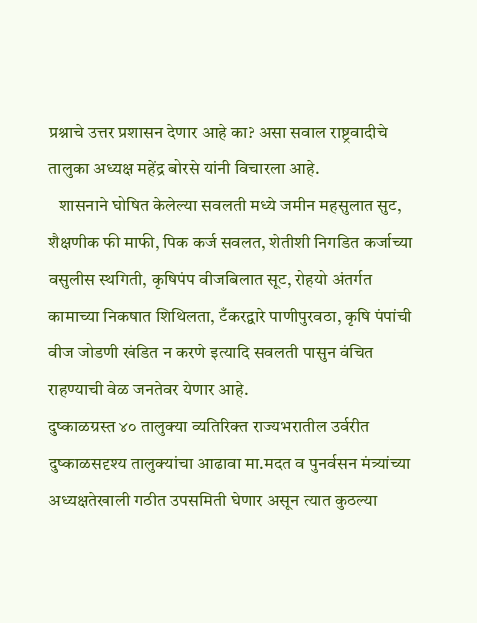प्रश्नाचे उत्तर प्रशासन देणार आहे का? असा सवाल राष्ट्रवादीचे तालुका अध्यक्ष महेंद्र बोरसे यांनी विचारला आहे.
   शासनाने घोषित केलेल्या सवलती मध्ये जमीन महसुलात सुट, शैक्षणीक फी माफी, पिक कर्ज सवलत, शेतीशी निगडित कर्जाच्या वसुलीस स्थगिती, कृषिपंप वीजबिलात सूट, रोहयो अंतर्गत कामाच्या निकषात शिथिलता, टँकरद्वारे पाणीपुरवठा, कृषि पंपांची वीज जोडणी खंडित न करणे इत्यादि सवलती पासुन वंचित राहण्याची वेळ जनतेवर येणार आहे.
दुष्काळग्रस्त ४० तालुक्या व्यतिरिक्त राज्यभरातील उर्वरीत दुष्काळसदृश्य तालुक्यांचा आढावा मा.मदत व पुनर्वसन मंत्र्यांच्या अध्यक्षतेखाली गठीत उपसमिती घेणार असून त्यात कुठल्या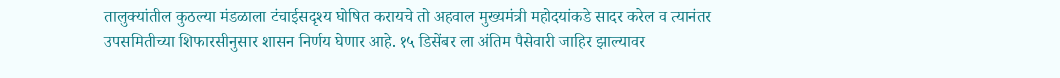तालुक्यांतील कुठल्या मंडळाला टंचाईसदृश्य घोषित करायचे तो अहवाल मुख्यमंत्री महोदयांकडे सादर करेल व त्यानंतर उपसमितीच्या शिफारसीनुसार शासन निर्णय घेणार आहे. १५ डिसेंबर ला अंतिम पैसेवारी जाहिर झाल्यावर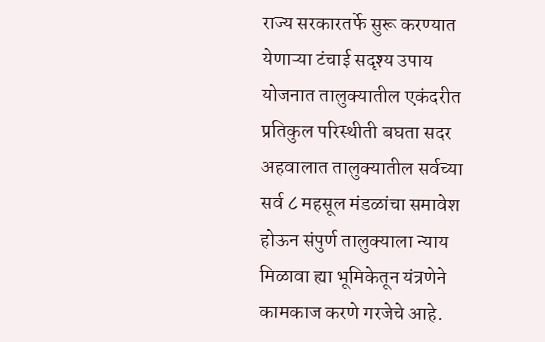राज्य सरकारतर्फे सुरू करण्यात येणाऱ्या टंचाई सदृश्य उपाय योजनात तालुक्यातील एकंदरीत प्रतिकुल परिस्थीती बघता सदर अहवालात तालुक्यातील सर्वच्या सर्व ८ महसूल मंडळांचा समावेश होऊन संपुर्ण तालुक्याला न्याय मिळावा ह्या भूमिकेतून यंत्रणेने कामकाज करणे गरजेचे आहे.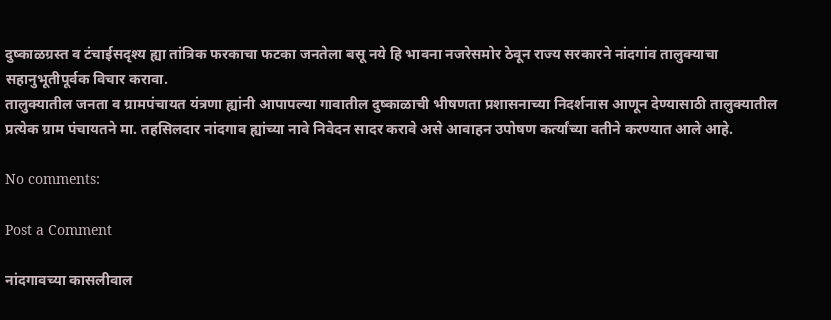दुष्काळग्रस्त व टंचाईसदृश्य ह्या तांत्रिक फरकाचा फटका जनतेला बसू नये हि भावना नजरेसमोर ठेवून राज्य सरकारने नांदगांव तालुक्याचा सहानुभूतीपूर्वक विचार करावा.
तालुक्यातील जनता व ग्रामपंचायत यंत्रणा ह्यांनी आपापल्या गावातील दुष्काळाची भीषणता प्रशासनाच्या निदर्शनास आणून देण्यासाठी तालुक्यातील प्रत्येक ग्राम पंचायतने मा. तहसिलदार नांदगाव ह्यांच्या नावे निवेदन सादर करावे असे आवाहन उपोषण कर्त्यांच्या वतीने करण्यात आले आहे.

No comments:

Post a Comment

नांदगावच्या कासलीवाल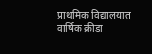प्राथमिक विद्यालयात वार्षिक क्रीडा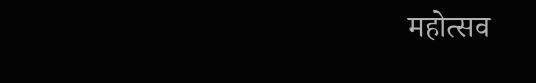महोत्सव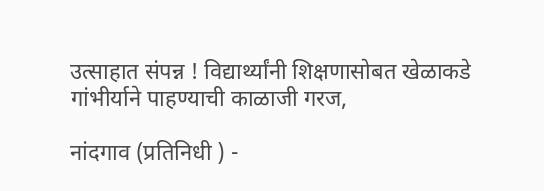उत्साहात संपन्न ! विद्यार्थ्यांनी शिक्षणासोबत खेळाकडे गांभीर्याने पाहण्याची काळाजी गरज,

नांदगाव (प्रतिनिधी ) -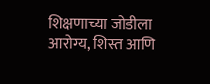शिक्षणाच्या जोडीला आरोग्य, शिस्त आणि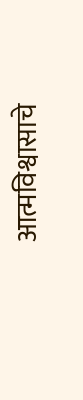आत्मविश्वासाचे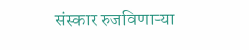संस्कार रुजविणाऱ्या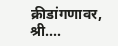क्रीडांगणावर, श्री....